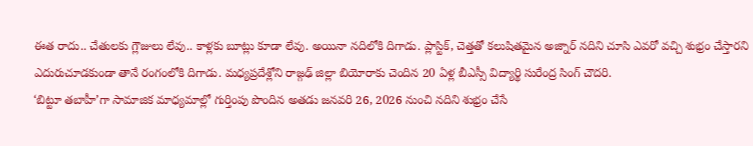ఈత రాదు.. చేతులకు గ్లౌజులు లేవు.. కాళ్లకు బూట్లు కూడా లేవు. అయినా నదిలోకి దిగాడు. ప్లాస్టిక్, చెత్తతో కలుషితమైన అజ్నార్ నదిని చూసి ఎవరో వచ్చి శుభ్రం చేస్తారని ఎదురుచూడకుండా తానే రంగంలోకి దిగాడు. మధ్యప్రదేశ్లోని రాజ్గఢ్ జిల్లా బియోరాకు చెందిన 20 ఏళ్ల బీఎస్సీ విద్యార్థి సురేంద్ర సింగ్ చౌదరి.
‘బిట్టూ తబాహీ’గా సామాజిక మాధ్యమాల్లో గుర్తింపు పొందిన అతడు జనవరి 26, 2026 నుంచి నదిని శుభ్రం చేసే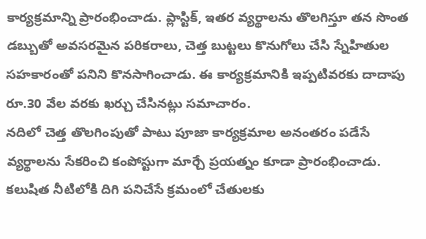కార్యక్రమాన్ని ప్రారంభించాడు. ప్లాస్టిక్, ఇతర వ్యర్థాలను తొలగిస్తూ తన సొంత డబ్బుతో అవసరమైన పరికరాలు, చెత్త బుట్టలు కొనుగోలు చేసి స్నేహితుల సహకారంతో పనిని కొనసాగించాడు. ఈ కార్యక్రమానికి ఇప్పటివరకు దాదాపు రూ.30 వేల వరకు ఖర్చు చేసినట్లు సమాచారం.
నదిలో చెత్త తొలగింపుతో పాటు పూజా కార్యక్రమాల అనంతరం పడేసే వ్యర్థాలను సేకరించి కంపోస్టుగా మార్చే ప్రయత్నం కూడా ప్రారంభించాడు. కలుషిత నీటిలోకి దిగి పనిచేసే క్రమంలో చేతులకు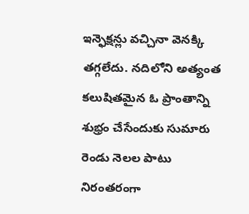ఇన్ఫెక్షన్లు వచ్చినా వెనక్కి తగ్గలేదు. నదిలోని అత్యంత కలుషితమైన ఓ ప్రాంతాన్ని శుభ్రం చేసేందుకు సుమారు రెండు నెలల పాటు నిరంతరంగా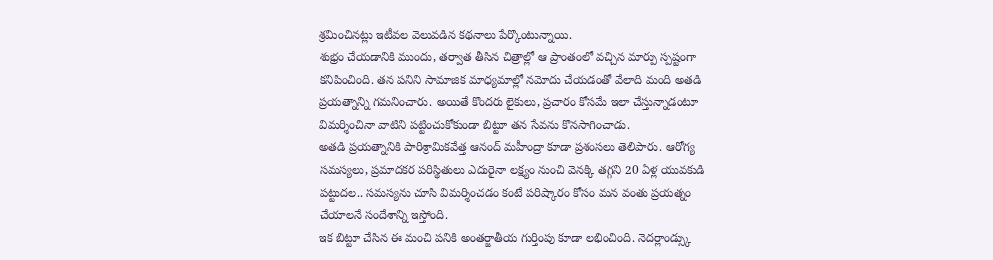శ్రమించినట్లు ఇటీవల వెలువడిన కథనాలు పేర్కొంటున్నాయి.
శుభ్రం చేయడానికి ముందు, తర్వాత తీసిన చిత్రాల్లో ఆ ప్రాంతంలో వచ్చిన మార్పు స్పష్టంగా కనిపించింది. తన పనిని సామాజిక మాధ్యమాల్లో నమోదు చేయడంతో వేలాది మంది అతడి ప్రయత్నాన్ని గమనించారు. అయితే కొందరు లైకులు, ప్రచారం కోసమే ఇలా చేస్తున్నాడంటూ విమర్శించినా వాటిని పట్టించుకోకుండా బిట్టూ తన సేవను కొనసాగించాడు.
అతడి ప్రయత్నానికి పారిశ్రామికవేత్త ఆనంద్ మహీంద్రా కూడా ప్రశంసలు తెలిపారు. ఆరోగ్య సమస్యలు, ప్రమాదకర పరిస్థితులు ఎదురైనా లక్ష్యం నుంచి వెనక్కి తగ్గని 20 ఏళ్ల యువకుడి పట్టుదల.. సమస్యను చూసి విమర్శించడం కంటే పరిష్కారం కోసం మన వంతు ప్రయత్నం చేయాలనే సందేశాన్ని ఇస్తోంది.
ఇక బిట్టూ చేసిన ఈ మంచి పనికి అంతర్జాతీయ గుర్తింపు కూడా లభించింది. నెదర్లాండ్స్కు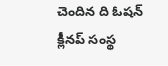చెందిన ది ఓషన్ క్లీనప్ సంస్థ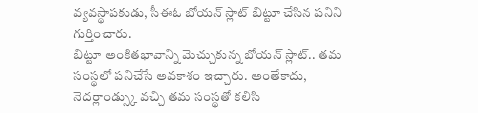వ్యవస్థాపకుడు, సీఈఓ బోయన్ స్లాట్ బిట్టూ చేసిన పనిని గుర్తించారు.
బిట్టూ అంకితభావాన్ని మెచ్చుకున్న బోయన్ స్లాట్.. తమ సంస్థలో పనిచేసే అవకాశం ఇచ్చారు. అంతేకాదు, నెదర్లాండ్స్కు వచ్చి తమ సంస్థతో కలిసి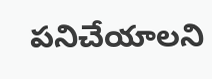పనిచేయాలని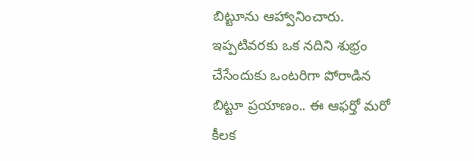బిట్టూను ఆహ్వానించారు. ఇప్పటివరకు ఒక నదిని శుభ్రం చేసేందుకు ఒంటరిగా పోరాడిన బిట్టూ ప్రయాణం.. ఈ ఆఫర్తో మరో కీలక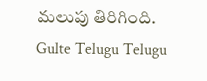మలుపు తిరిగింది.
Gulte Telugu Telugu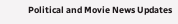Political and Movie News Updates